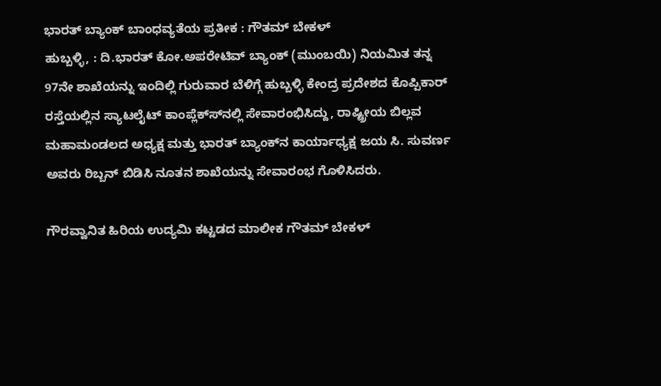ಭಾರತ್ ಬ್ಯಾಂಕ್ ಬಾಂಧವ್ಯತೆಯ ಪ್ರತೀಕ : ಗೌತಮ್ ಬೇಕಳ್
ಹುಬ್ಬಳ್ಳಿ, : ದಿ.ಭಾರತ್ ಕೋ.ಅಪರೇಟಿವ್ ಬ್ಯಾಂಕ್ (ಮುಂಬಯಿ) ನಿಯಮಿತ ತನ್ನ 97ನೇ ಶಾಖೆಯನ್ನು ಇಂದಿಲ್ಲಿ ಗುರುವಾರ ಬೆಳಿಗ್ಗೆ ಹುಬ್ಬಳ್ಳಿ ಕೇಂದ್ರ ಪ್ರದೇಶದ ಕೊಪ್ಪಿಕಾರ್ ರಸ್ತೆಯಲ್ಲಿನ ಸ್ಯಾಟಲೈಟ್ ಕಾಂಪ್ಲೆಕ್ಸ್‍ನಲ್ಲಿ ಸೇವಾರಂಭಿಸಿದ್ದು, ರಾಷ್ಟ್ರೀಯ ಬಿಲ್ಲವ ಮಹಾಮಂಡಲದ ಅಧ್ಯಕ್ಷ ಮತ್ತು ಭಾರತ್ ಬ್ಯಾಂಕ್‍ನ ಕಾರ್ಯಾಧ್ಯಕ್ಷ ಜಯ ಸಿ. ಸುವರ್ಣ ಅವರು ರಿಬ್ಬನ್ ಬಿಡಿಸಿ ನೂತನ ಶಾಖೆಯನ್ನು ಸೇವಾರಂಭ ಗೊಳಿಸಿದರು.

ಗೌರವ್ವಾನಿತ ಹಿರಿಯ ಉದ್ಯಮಿ ಕಟ್ಟಡದ ಮಾಲೀಕ ಗೌತಮ್ ಬೇಕಳ್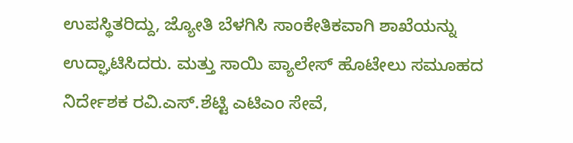ಉಪಸ್ಥಿತರಿದ್ದು, ಜ್ಯೋತಿ ಬೆಳಗಿಸಿ ಸಾಂಕೇತಿಕವಾಗಿ ಶಾಖೆಯನ್ನು ಉದ್ಘಾಟಿಸಿದರು. ಮತ್ತು ಸಾಯಿ ಪ್ಯಾಲೇಸ್ ಹೊಟೇಲು ಸಮೂಹದ ನಿರ್ದೇಶಕ ರವಿ.ಎಸ್.ಶೆಟ್ಟಿ ಎಟಿಎಂ ಸೇವೆ,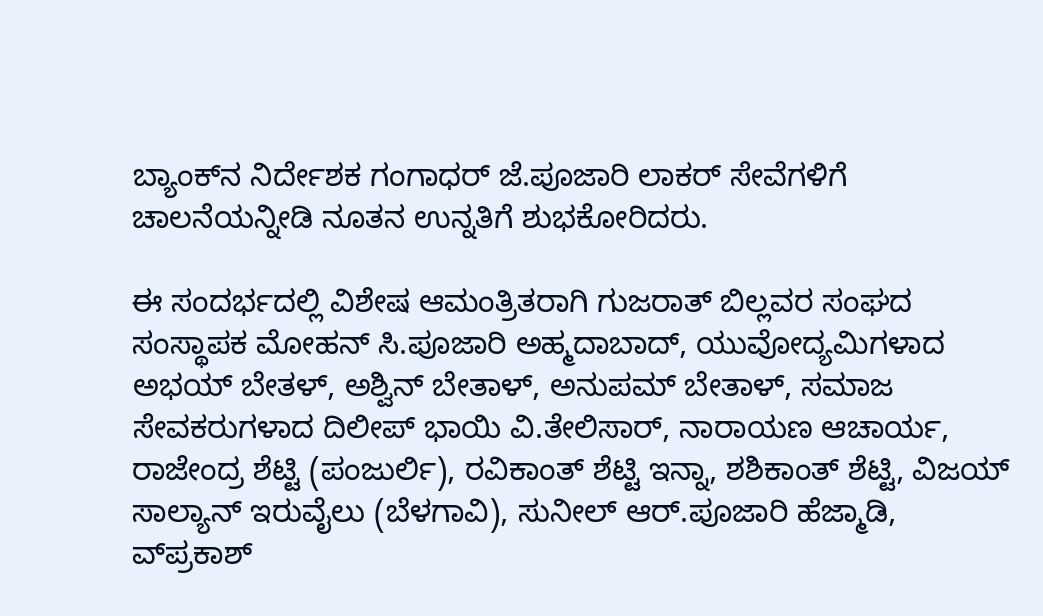ಬ್ಯಾಂಕ್‍ನ ನಿರ್ದೇಶಕ ಗಂಗಾಧರ್ ಜೆ.ಪೂಜಾರಿ ಲಾಕರ್ ಸೇವೆಗಳಿಗೆ ಚಾಲನೆಯನ್ನೀಡಿ ನೂತನ ಉನ್ನತಿಗೆ ಶುಭಕೋರಿದರು.

ಈ ಸಂದರ್ಭದಲ್ಲಿ ವಿಶೇಷ ಆಮಂತ್ರಿತರಾಗಿ ಗುಜರಾತ್ ಬಿಲ್ಲವರ ಸಂಘದ ಸಂಸ್ಥಾಪಕ ಮೋಹನ್ ಸಿ.ಪೂಜಾರಿ ಅಹ್ಮದಾಬಾದ್, ಯುವೋದ್ಯಮಿಗಳಾದ ಅಭಯ್ ಬೇತಳ್, ಅಶ್ವಿನ್ ಬೇತಾಳ್, ಅನುಪಮ್ ಬೇತಾಳ್, ಸಮಾಜ ಸೇವಕರುಗಳಾದ ದಿಲೀಪ್ ಭಾಯಿ ವಿ.ತೇಲಿಸಾರ್, ನಾರಾಯಣ ಆಚಾರ್ಯ, ರಾಜೇಂದ್ರ ಶೆಟ್ಟಿ (ಪಂಜುರ್ಲಿ), ರವಿಕಾಂತ್ ಶೆಟ್ಟಿ ಇನ್ನಾ, ಶಶಿಕಾಂತ್ ಶೆಟ್ಟಿ, ವಿಜಯ್ ಸಾಲ್ಯಾನ್ ಇರುವೈಲು (ಬೆಳಗಾವಿ), ಸುನೀಲ್ ಆರ್.ಪೂಜಾರಿ ಹೆಜ್ಮಾಡಿ, ವ್‍ಪ್ರಕಾಶ್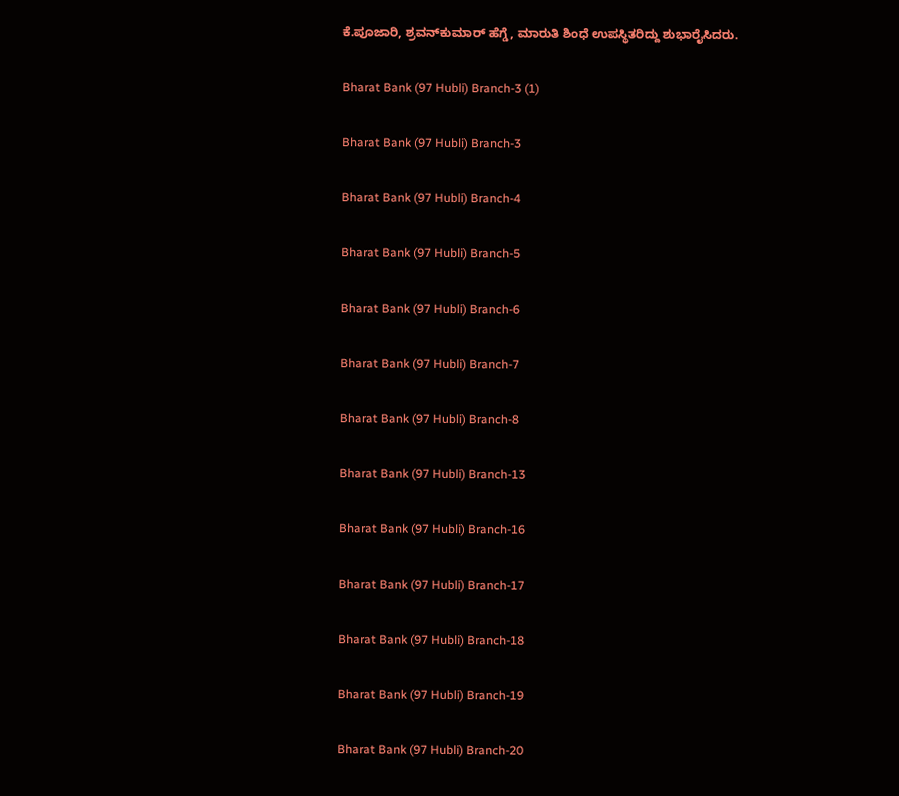ಕೆ.ಪೂಜಾರಿ, ಶ್ರವನ್‍ಕುಮಾರ್ ಹೆಗ್ಡೆ, ಮಾರುತಿ ಶಿಂಧೆ ಉಪಸ್ಥಿತರಿದ್ದು ಶುಭಾರೈಸಿದರು.

Bharat Bank (97 Hubli) Branch-3 (1)

Bharat Bank (97 Hubli) Branch-3

Bharat Bank (97 Hubli) Branch-4

Bharat Bank (97 Hubli) Branch-5

Bharat Bank (97 Hubli) Branch-6

Bharat Bank (97 Hubli) Branch-7

Bharat Bank (97 Hubli) Branch-8

Bharat Bank (97 Hubli) Branch-13

Bharat Bank (97 Hubli) Branch-16

Bharat Bank (97 Hubli) Branch-17

Bharat Bank (97 Hubli) Branch-18

Bharat Bank (97 Hubli) Branch-19

Bharat Bank (97 Hubli) Branch-20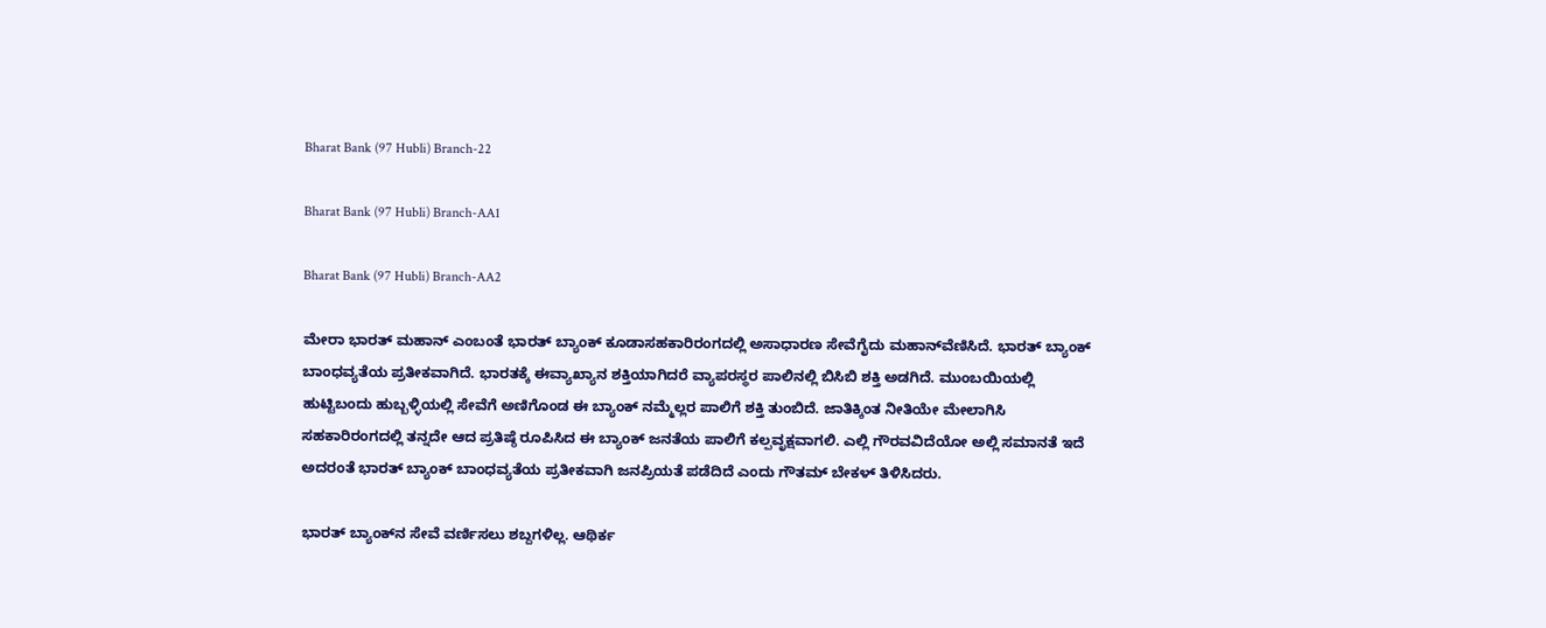Bharat Bank (97 Hubli) Branch-22

Bharat Bank (97 Hubli) Branch-AA1

Bharat Bank (97 Hubli) Branch-AA2

ಮೇರಾ ಭಾರತ್ ಮಹಾನ್ ಎಂಬಂತೆ ಭಾರತ್ ಬ್ಯಾಂಕ್ ಕೂಡಾಸಹಕಾರಿರಂಗದಲ್ಲಿ ಅಸಾಧಾರಣ ಸೇವೆಗೈದು ಮಹಾನ್‍ವೆಣಿಸಿದೆ. ಭಾರತ್ ಬ್ಯಾಂಕ್ ಬಾಂಧವ್ಯತೆಯ ಪ್ರತೀಕವಾಗಿದೆ. ಭಾರತಕ್ಕೆ ಈವ್ಯಾಖ್ಯಾನ ಶಕ್ತಿಯಾಗಿದರೆ ವ್ಯಾಪರಸ್ಥರ ಪಾಲಿನಲ್ಲಿ ಬಿಸಿಬಿ ಶಕ್ತಿ ಅಡಗಿದೆ. ಮುಂಬಯಿಯಲ್ಲಿ ಹುಟ್ಟಿಬಂದು ಹುಬ್ಬಳ್ಳಿಯಲ್ಲಿ ಸೇವೆಗೆ ಅಣಿಗೊಂಡ ಈ ಬ್ಯಾಂಕ್ ನಮ್ಮೆಲ್ಲರ ಪಾಲಿಗೆ ಶಕ್ತಿ ತುಂಬಿದೆ. ಜಾತಿಕ್ಕಿಂತ ನೀತಿಯೇ ಮೇಲಾಗಿಸಿ ಸಹಕಾರಿರಂಗದಲ್ಲಿ ತನ್ನದೇ ಆದ ಪ್ರತಿಷ್ಠೆ ರೂಪಿಸಿದ ಈ ಬ್ಯಾಂಕ್ ಜನತೆಯ ಪಾಲಿಗೆ ಕಲ್ಪವೃಕ್ಷವಾಗಲಿ. ಎಲ್ಲಿ ಗೌರವವಿದೆಯೋ ಅಲ್ಲಿ ಸಮಾನತೆ ಇದೆ ಅದರಂತೆ ಭಾರತ್ ಬ್ಯಾಂಕ್ ಬಾಂಧವ್ಯತೆಯ ಪ್ರತೀಕವಾಗಿ ಜನಪ್ರಿಯತೆ ಪಡೆದಿದೆ ಎಂದು ಗೌತಮ್ ಬೇಕಳ್ ತಿಳಿಸಿದರು.

ಭಾರತ್ ಬ್ಯಾಂಕ್‍ನ ಸೇವೆ ವರ್ಣಿಸಲು ಶಬ್ದಗಳಿಲ್ಲ. ಆಥಿರ್ಕ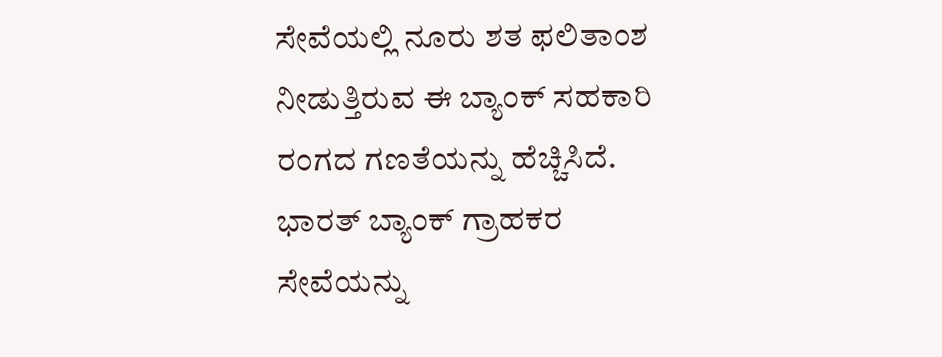ಸೇವೆಯಲ್ಲಿ ನೂರು ಶತ ಫಲಿತಾಂಶ ನೀಡುತ್ತಿರುವ ಈ ಬ್ಯಾಂಕ್ ಸಹಕಾರಿ ರಂಗದ ಗಣತೆಯನ್ನು ಹೆಚ್ಚಿಸಿದೆ. ಭಾರತ್ ಬ್ಯಾಂಕ್ ಗ್ರಾಹಕರ ಸೇವೆಯನ್ನು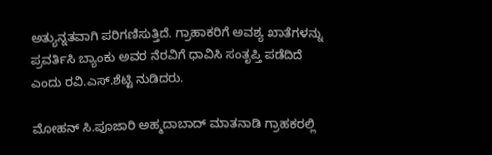ಅತ್ಯುನ್ನತವಾಗಿ ಪರಿಗಣಿಸುತ್ತಿದೆ. ಗ್ರಾಹಾಕರಿಗೆ ಅವಶ್ಯ ಖಾತೆಗಳನ್ನು ಪ್ರವರ್ತಿಸಿ ಬ್ಯಾಂಕು ಅವರ ನೆರವಿಗೆ ಧಾವಿಸಿ ಸಂತೃಪ್ತಿ ಪಡೆದಿದೆ ಎಂದು ರವಿ.ಎಸ್.ಶೆಟ್ಟಿ ನುಡಿದರು.

ಮೋಹನ್ ಸಿ.ಪೂಜಾರಿ ಅಹ್ಮದಾಬಾದ್ ಮಾತನಾಡಿ ಗ್ರಾಹಕರಲ್ಲಿ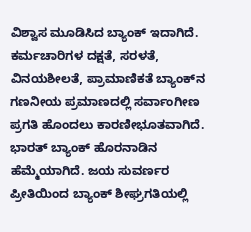ವಿಶ್ವಾಸ ಮೂಡಿಸಿದ ಬ್ಯಾಂಕ್ ಇದಾಗಿದೆ. ಕರ್ಮಚಾರಿಗಳ ದಕ್ಷತೆ, ಸರಳತೆ, ವಿನಯಶೀಲತೆ, ಪ್ರಾಮಾಣಿಕತೆ ಬ್ಯಾಂಕ್‍ನ ಗಣನೀಯ ಪ್ರಮಾಣದಲ್ಲಿ ಸರ್ವಾಂಗೀಣ ಪ್ರಗತಿ ಹೊಂದಲು ಕಾರಣೀಭೂತವಾಗಿದೆ. ಭಾರತ್ ಬ್ಯಾಂಕ್ ಹೊರನಾಡಿನ ಹೆಮ್ಮೆಯಾಗಿದೆ. ಜಯ ಸುವರ್ಣರ ಪ್ರೀತಿಯಿಂದ ಬ್ಯಾಂಕ್ ಶೀಘ್ರಗತಿಯಲ್ಲಿ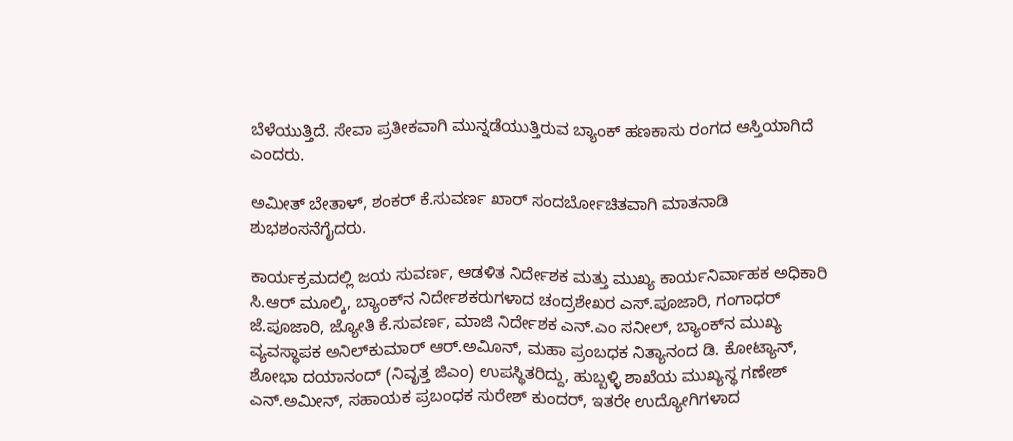ಬೆಳೆಯುತ್ತಿದೆ. ಸೇವಾ ಪ್ರತೀಕವಾಗಿ ಮುನ್ನಡೆಯುತ್ತಿರುವ ಬ್ಯಾಂಕ್ ಹಣಕಾಸು ರಂಗದ ಆಸ್ತಿಯಾಗಿದೆ ಎಂದರು.

ಅಮೀತ್ ಬೇತಾಳ್, ಶಂಕರ್ ಕೆ.ಸುವರ್ಣ ಖಾರ್ ಸಂದರ್ಬೋಚಿತವಾಗಿ ಮಾತನಾಡಿ ಶುಭಶಂಸನೆಗೈದರು.

ಕಾರ್ಯಕ್ರಮದಲ್ಲಿ ಜಯ ಸುವರ್ಣ, ಆಡಳಿತ ನಿರ್ದೇಶಕ ಮತ್ತು ಮುಖ್ಯ ಕಾರ್ಯನಿರ್ವಾಹಕ ಅಧಿಕಾರಿ ಸಿ.ಆರ್ ಮೂಲ್ಕಿ, ಬ್ಯಾಂಕ್‍ನ ನಿರ್ದೇಶಕರುಗಳಾದ ಚಂದ್ರಶೇಖರ ಎಸ್.ಪೂಜಾರಿ, ಗಂಗಾಧರ್ ಜೆ.ಪೂಜಾರಿ, ಜ್ಯೋತಿ ಕೆ.ಸುವರ್ಣ, ಮಾಜಿ ನಿರ್ದೇಶಕ ಎನ್.ಎಂ ಸನೀಲ್, ಬ್ಯಾಂಕ್‍ನ ಮುಖ್ಯ ವ್ಯವಸ್ಥಾಪಕ ಅನಿಲ್‍ಕುಮಾರ್ ಆರ್.ಅವಿೂನ್, ಮಹಾ ಪ್ರಂಬಧಕ ನಿತ್ಯಾನಂದ ಡಿ. ಕೋಟ್ಯಾನ್, ಶೋಭಾ ದಯಾನಂದ್ (ನಿವೃತ್ತ ಜಿಎಂ) ಉಪಸ್ಥಿತರಿದ್ದು, ಹುಬ್ಬಳ್ಳಿ ಶಾಖೆಯ ಮುಖ್ಯಸ್ಥ ಗಣೇಶ್ ಎನ್.ಅಮೀನ್, ಸಹಾಯಕ ಪ್ರಬಂಧಕ ಸುರೇಶ್ ಕುಂದರ್, ಇತರೇ ಉದ್ಯೋಗಿಗಳಾದ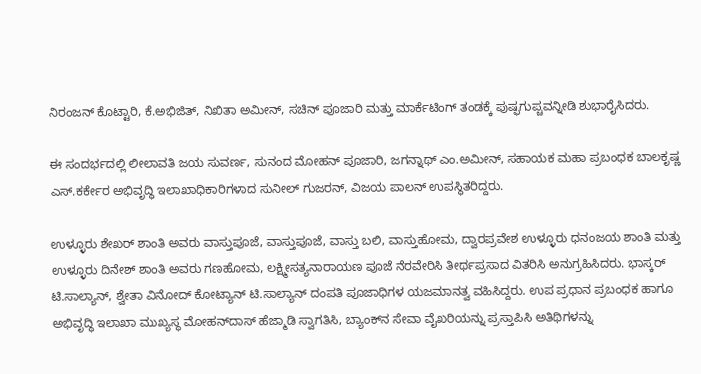ನಿರಂಜನ್ ಕೊಟ್ಟಾರಿ, ಕೆ.ಅಭಿಜಿತ್, ನಿಖಿತಾ ಅಮೀನ್, ಸಚಿನ್ ಪೂಜಾರಿ ಮತ್ತು ಮಾರ್ಕೆಟಿಂಗ್ ತಂಡಕ್ಕೆ ಪುಷ್ಫಗುಪ್ಚವನ್ನೀಡಿ ಶುಭಾರೈಸಿದರು.

ಈ ಸಂದರ್ಭದಲ್ಲಿ ಲೀಲಾವತಿ ಜಯ ಸುವರ್ಣ, ಸುನಂದ ಮೋಹನ್ ಪೂಜಾರಿ, ಜಗನ್ನಾಥ್ ಎಂ.ಅಮೀನ್, ಸಹಾಯಕ ಮಹಾ ಪ್ರಬಂಧಕ ಬಾಲಕೃಷ್ಣ ಎಸ್.ಕರ್ಕೇರ ಅಭಿವೃದ್ಧಿ ಇಲಾಖಾಧಿಕಾರಿಗಳಾದ ಸುನೀಲ್ ಗುಜರನ್, ವಿಜಯ ಪಾಲನ್ ಉಪಸ್ಥಿತರಿದ್ದರು.

ಉಳ್ಳೂರು ಶೇಖರ್ ಶಾಂತಿ ಅವರು ವಾಸ್ತುಪೂಜೆ, ವಾಸ್ತುಪೂಜೆ, ವಾಸ್ತು ಬಲಿ, ವಾಸ್ತುಹೋಮ, ದ್ವಾರಪ್ರವೇಶ ಉಳ್ಳೂರು ಧನಂಜಯ ಶಾಂತಿ ಮತ್ತು ಉಳ್ಳೂರು ದಿನೇಶ್ ಶಾಂತಿ ಅವರು ಗಣಹೋಮ, ಲಕ್ಷ್ಮೀಸತ್ಯನಾರಾಯಣ ಪೂಜೆ ನೆರವೇರಿಸಿ ತೀರ್ಥಪ್ರಸಾದ ವಿತರಿಸಿ ಅನುಗ್ರಹಿಸಿದರು. ಭಾಸ್ಕರ್ ಟಿ.ಸಾಲ್ಯಾನ್, ಶ್ವೇತಾ ವಿನೋದ್ ಕೋಟ್ಯಾನ್ ಟಿ.ಸಾಲ್ಯಾನ್ ದಂಪತಿ ಪೂಜಾಧಿಗಳ ಯಜಮಾನತ್ವ ವಹಿಸಿದ್ದರು. ಉಪ ಪ್ರಧಾನ ಪ್ರಬಂಧಕ ಹಾಗೂ ಅಭಿವೃದ್ಧಿ ಇಲಾಖಾ ಮುಖ್ಯಸ್ಥ ಮೋಹನ್‍ದಾಸ್ ಹೆಜ್ಮಾಡಿ ಸ್ವಾಗತಿಸಿ, ಬ್ಯಾಂಕ್‍ನ ಸೇವಾ ವೈಖರಿಯನ್ನು ಪ್ರಸ್ತಾಪಿಸಿ ಅತಿಥಿಗಳನ್ನು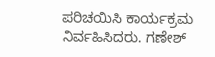ಪರಿಚಯಿಸಿ ಕಾರ್ಯಕ್ರಮ ನಿರ್ವಹಿಸಿದರು. ಗಣೇಶ್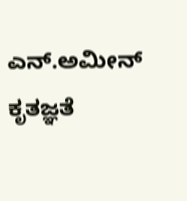ಎನ್.ಅಮೀನ್ ಕೃತಜ್ಞತೆ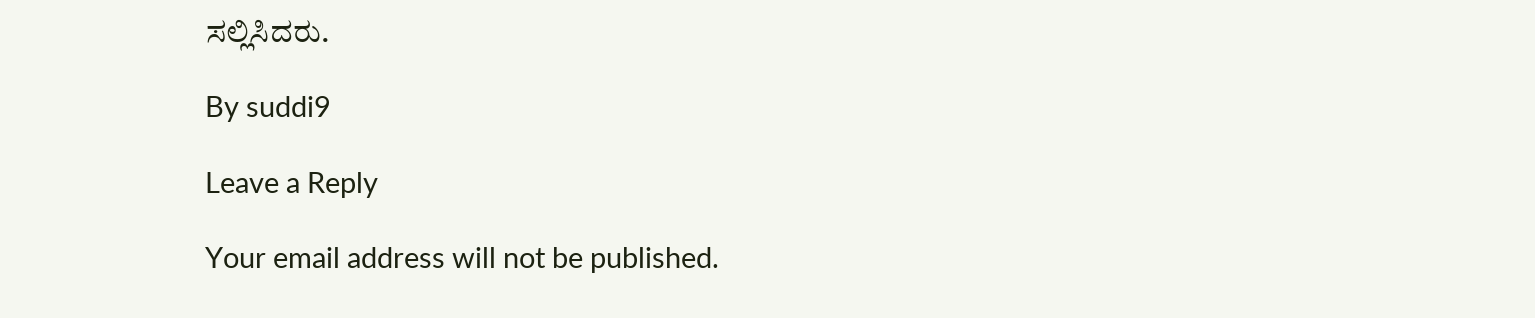ಸಲ್ಲಿಸಿದರು.

By suddi9

Leave a Reply

Your email address will not be published.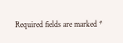Required fields are marked *